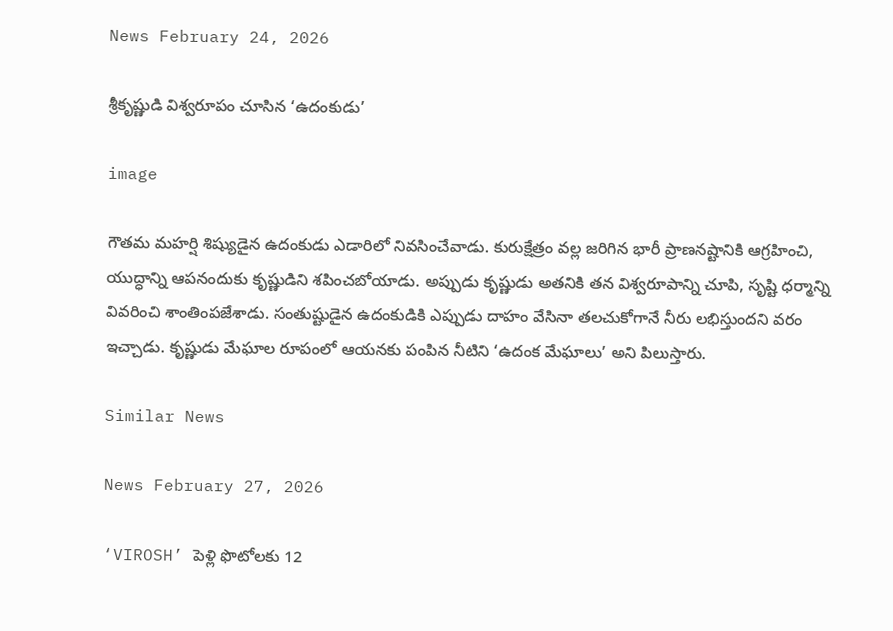News February 24, 2026

శ్రీకృష్ణుడి విశ్వరూపం చూసిన ‘ఉదంకుడు’

image

గౌతమ మహర్షి శిష్యుడైన ఉదంకుడు ఎడారిలో నివసించేవాడు. కురుక్షేత్రం వల్ల జరిగిన భారీ ప్రాణనష్టానికి ఆగ్రహించి, యుద్ధాన్ని ఆపనందుకు కృష్ణుడిని శపించబోయాడు. అప్పుడు కృష్ణుడు అతనికి తన విశ్వరూపాన్ని చూపి, సృష్టి ధర్మాన్ని వివరించి శాంతింపజేశాడు. సంతుష్టుడైన ఉదంకుడికి ఎప్పుడు దాహం వేసినా తలచుకోగానే నీరు లభిస్తుందని వరం ఇచ్చాడు. కృష్ణుడు మేఘాల రూపంలో ఆయనకు పంపిన నీటిని ‘ఉదంక మేఘాలు’ అని పిలుస్తారు.

Similar News

News February 27, 2026

‘VIROSH’ పెళ్లి ఫొటోలకు 12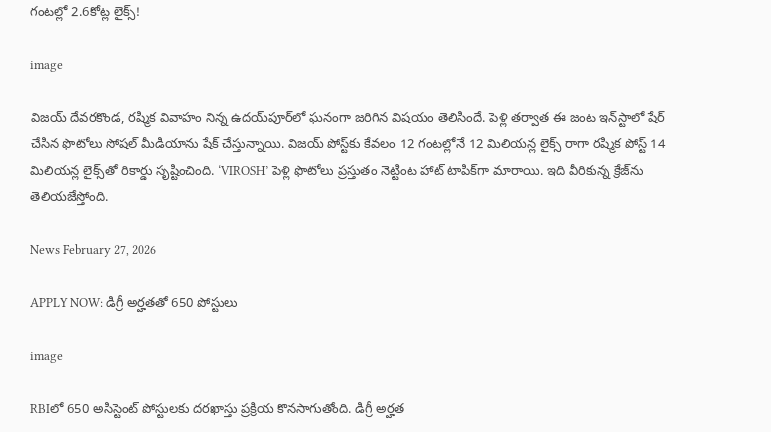గంటల్లో 2.6కోట్ల లైక్స్!

image

విజయ్ దేవరకొండ, రష్మిక వివాహం నిన్న ఉదయ్‌పూర్‌లో ఘనంగా జరిగిన విషయం తెలిసిందే. పెళ్లి తర్వాత ఈ జంట ఇన్‌స్టాలో షేర్ చేసిన ఫొటోలు సోషల్ మీడియాను షేక్ చేస్తున్నాయి. విజయ్ పోస్ట్‌కు కేవలం 12 గంటల్లోనే 12 మిలియన్ల లైక్స్ రాగా రష్మిక పోస్ట్‌ 14 మిలియన్ల లైక్స్‌తో రికార్డు సృష్టించింది. ‘VIROSH’ పెళ్లి ఫొటోలు ప్రస్తుతం నెట్టింట హాట్ టాపిక్‌గా మారాయి. ఇది వీరికున్న క్రేజ్‌ను తెలియజేస్తోంది.

News February 27, 2026

APPLY NOW: డిగ్రీ అర్హతతో 650 పోస్టులు

image

RBIలో 650 అసిస్టెంట్ పోస్టులకు దరఖాస్తు ప్రక్రియ కొనసాగుతోంది. డిగ్రీ అర్హత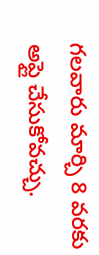గలవారు మార్చి 8 వరకు అప్లై చేసుకోవచ్చు.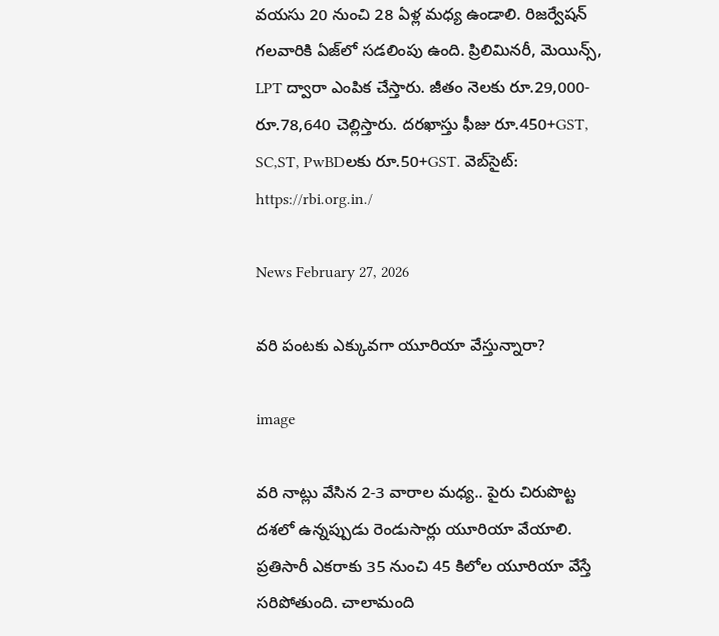వయసు 20 నుంచి 28 ఏళ్ల మధ్య ఉండాలి. రిజర్వేషన్ గలవారికి ఏజ్‌లో సడలింపు ఉంది. ప్రిలిమినరీ, మెయిన్స్, LPT ద్వారా ఎంపిక చేస్తారు. జీతం నెలకు రూ.29,000-రూ.78,640 చెల్లిస్తారు. దరఖాస్తు ఫీజు రూ.450+GST, SC,ST, PwBDలకు రూ.50+GST. వెబ్‌సైట్: https://rbi.org.in./

News February 27, 2026

వరి పంటకు ఎక్కువగా యూరియా వేస్తున్నారా?

image

వరి నాట్లు వేసిన 2-3 వారాల మధ్య.. పైరు చిరుపొట్ట దశలో ఉన్నప్పుడు రెండుసార్లు యూరియా వేయాలి. ప్రతిసారీ ఎకరాకు 35 నుంచి 45 కిలోల యూరియా వేస్తే సరిపోతుంది. చాలామంది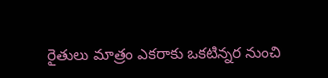రైతులు మాత్రం ఎకరాకు ఒకటిన్నర నుంచి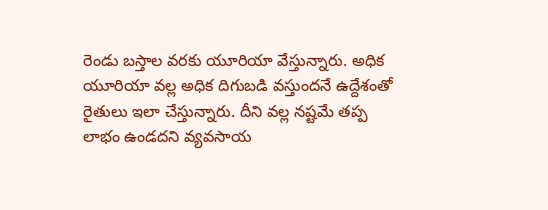రెండు బస్తాల వరకు యూరియా వేస్తున్నారు. అధిక యూరియా వల్ల అధిక దిగుబడి వస్తుందనే ఉద్దేశంతో రైతులు ఇలా చేస్తున్నారు. దీని వల్ల నష్టమే తప్ప లాభం ఉండదని వ్యవసాయ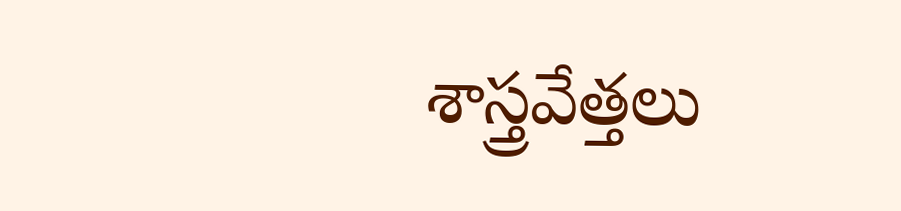శాస్త్రవేత్తలు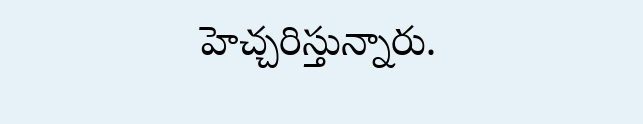హెచ్చరిస్తున్నారు.